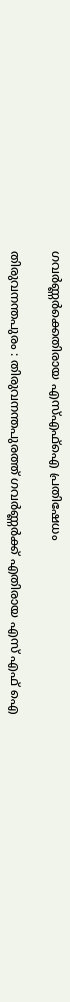ഗവര്‍ണ്ണര്‍ക്കെതിരായ എസ്എഫ്‌ഐ പ്രതിഷേധം

തിരുവനന്തപുരം : തിരുവനന്തപുരത്ത് ഗവര്‍ണ്ണര്‍ക്ക് എതിരായ എസ് എഫ് ഐ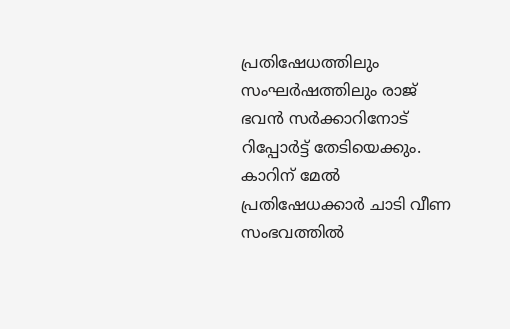പ്രതിഷേധത്തിലും സംഘര്‍ഷത്തിലും രാജ് ഭവന്‍ സര്‍ക്കാറിനോട് റിപ്പോര്‍ട്ട് തേടിയെക്കും. കാറിന് മേല്‍ പ്രതിഷേധക്കാര്‍ ചാടി വീണ സംഭവത്തില്‍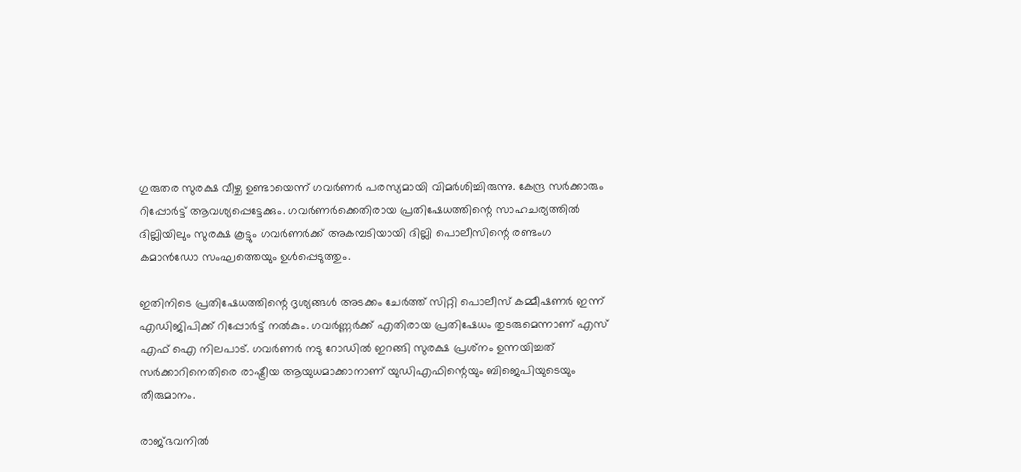ഗുരുതര സുരക്ഷ വീഴ്ച ഉണ്ടായെന്ന് ഗവര്‍ണര്‍ പരസ്യമായി വിമര്‍ശിച്ചിരുന്നു. കേന്ദ്ര സര്‍ക്കാരും റിപ്പോര്‍ട്ട് ആവശ്യപ്പെട്ടേക്കും. ഗവര്‍ണര്‍ക്കെതിരായ പ്രതിഷേധത്തിന്റെ സാഹചര്യത്തില്‍ ദില്ലിയിലും സുരക്ഷ കൂട്ടും ഗവര്‍ണര്‍ക്ക് അകമ്പടിയായി ദില്ലി പൊലീസിന്റെ രണ്ടംഗ കമാന്‍ഡോ സംഘത്തെയും ഉള്‍പ്പെടുത്തും.

ഇതിനിടെ പ്രതിഷേധത്തിന്റെ ദൃശ്യങ്ങള്‍ അടക്കം ചേര്‍ത്ത് സിറ്റി പൊലീസ് കമ്മീഷണര്‍ ഇന്ന് എഡിജിപിക്ക് റിപ്പോര്‍ട്ട് നല്‍കും. ഗവര്‍ണ്ണര്‍ക്ക് എതിരായ പ്രതിഷേധം തുടരുമെന്നാണ് എസ് എഫ് ഐ നിലപാട്. ഗവര്‍ണര്‍ നടു റോഡില്‍ ഇറങ്ങി സുരക്ഷ പ്രശ്‌നം ഉന്നയിച്ചത് സര്‍ക്കാറിനെതിരെ രാഷ്ട്രീയ ആയുധമാക്കാനാണ് യുഡിഎഫിന്റെയും ബിജെപിയുടെയും തീരുമാനം.

രാജ്ഭവനില്‍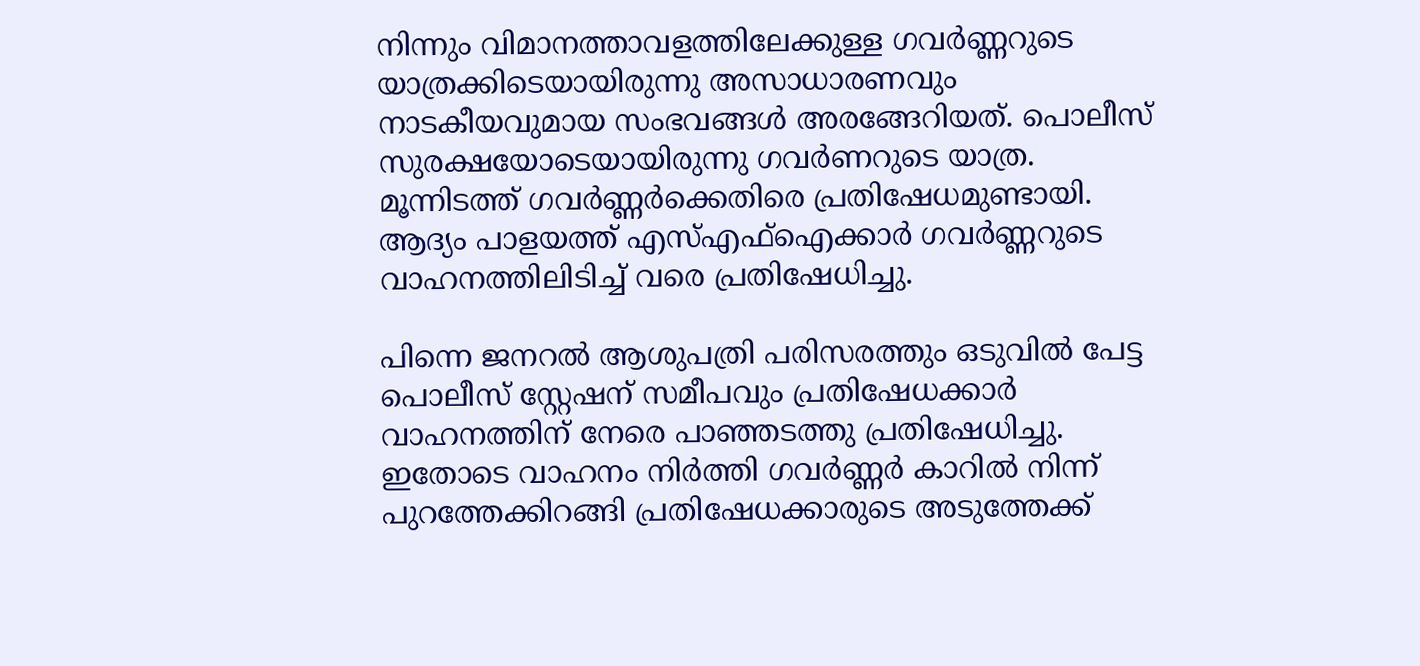നിന്നും വിമാനത്താവളത്തിലേക്കുള്ള ഗവര്‍ണ്ണറുടെ യാത്രക്കിടെയായിരുന്നു അസാധാരണവും നാടകീയവുമായ സംഭവങ്ങള്‍ അരങ്ങേറിയത്. പൊലീസ് സുരക്ഷയോടെയായിരുന്നു ഗവര്‍ണറുടെ യാത്ര. മൂന്നിടത്ത് ഗവര്‍ണ്ണര്‍ക്കെതിരെ പ്രതിഷേധമുണ്ടായി. ആദ്യം പാളയത്ത് എസ്എഫ്‌ഐക്കാര്‍ ഗവര്‍ണ്ണറുടെ വാഹനത്തിലിടിച്ച് വരെ പ്രതിഷേധിച്ചു.

പിന്നെ ജനറല്‍ ആശുപത്രി പരിസരത്തും ഒടുവില്‍ പേട്ട പൊലീസ് സ്റ്റേഷന് സമീപവും പ്രതിഷേധക്കാര്‍ വാഹനത്തിന് നേരെ പാഞ്ഞടത്തു പ്രതിഷേധിച്ചു. ഇതോടെ വാഹനം നിര്‍ത്തി ഗവര്‍ണ്ണര്‍ കാറില്‍ നിന്ന് പുറത്തേക്കിറങ്ങി പ്രതിഷേധക്കാരുടെ അടുത്തേക്ക്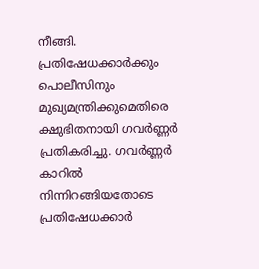നീങ്ങി. പ്രതിഷേധക്കാര്‍ക്കും പൊലീസിനും മുഖ്യമന്ത്രിക്കുമെതിരെ ക്ഷുഭിതനായി ഗവര്‍ണ്ണര്‍ പ്രതികരിച്ചു. ഗവര്‍ണ്ണര്‍ കാറില്‍ നിന്നിറങ്ങിയതോടെ പ്രതിഷേധക്കാര്‍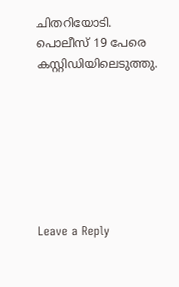ചിതറിയോടി. പൊലീസ് 19 പേരെ കസ്റ്റിഡിയിലെടുത്തു.







Leave a Reply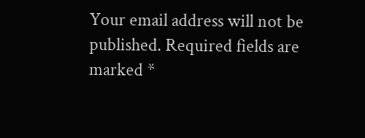Your email address will not be published. Required fields are marked *